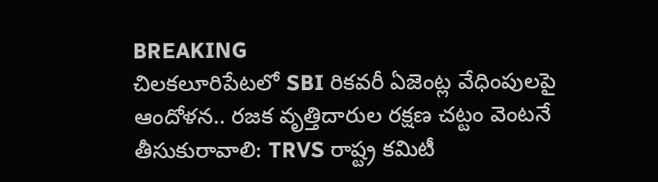BREAKING
చిలకలూరిపేటలో SBI రికవరీ ఏజెంట్ల వేధింపులపై ఆందోళన.. రజక వృత్తిదారుల రక్షణ చట్టం వెంటనే తీసుకురావాలి: TRVS రాష్ట్ర కమిటీ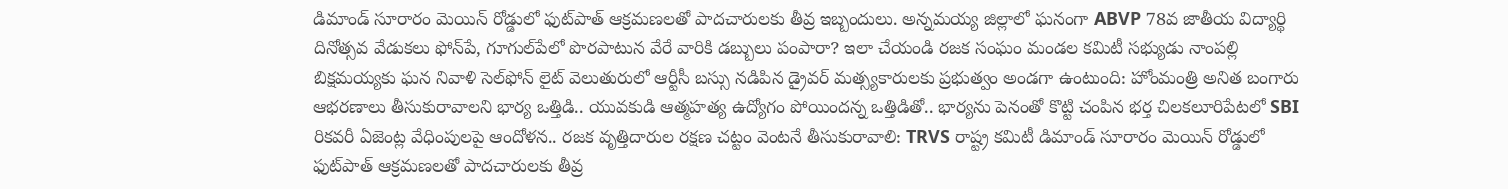డిమాండ్ సూరారం మెయిన్ రోడ్డులో ఫుట్‌పాత్ ఆక్రమణలతో పాదచారులకు తీవ్ర ఇబ్బందులు. అన్నమయ్య జిల్లాలో ఘనంగా ABVP 78వ జాతీయ విద్యార్థి దినోత్సవ వేడుకలు ఫోన్‌పే, గూగుల్‌పేలో పొరపాటున వేరే వారికి డబ్బులు పంపారా? ఇలా చేయండి రజక సంఘం మండల కమిటీ సభ్యుడు నాంపల్లి బిక్షమయ్యకు ఘన నివాళి సెల్‌ఫోన్ లైట్ వెలుతురులో ఆర్టీసీ బస్సు నడిపిన డ్రైవర్ మత్స్యకారులకు ప్రభుత్వం అండగా ఉంటుంది: హోంమంత్రి అనిత బంగారు ఆభరణాలు తీసుకురావాలని భార్య ఒత్తిడి.. యువకుడి ఆత్మహత్య ఉద్యోగం పోయిందన్న ఒత్తిడితో.. భార్యను పెనంతో కొట్టి చంపిన భర్త చిలకలూరిపేటలో SBI రికవరీ ఏజెంట్ల వేధింపులపై ఆందోళన.. రజక వృత్తిదారుల రక్షణ చట్టం వెంటనే తీసుకురావాలి: TRVS రాష్ట్ర కమిటీ డిమాండ్ సూరారం మెయిన్ రోడ్డులో ఫుట్‌పాత్ ఆక్రమణలతో పాదచారులకు తీవ్ర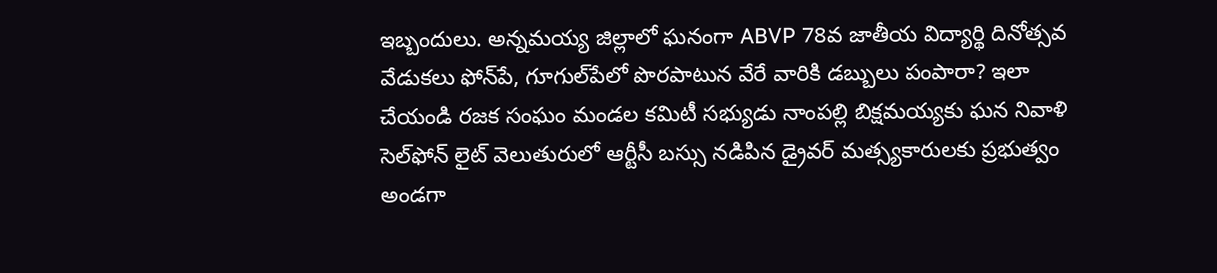ఇబ్బందులు. అన్నమయ్య జిల్లాలో ఘనంగా ABVP 78వ జాతీయ విద్యార్థి దినోత్సవ వేడుకలు ఫోన్‌పే, గూగుల్‌పేలో పొరపాటున వేరే వారికి డబ్బులు పంపారా? ఇలా చేయండి రజక సంఘం మండల కమిటీ సభ్యుడు నాంపల్లి బిక్షమయ్యకు ఘన నివాళి సెల్‌ఫోన్ లైట్ వెలుతురులో ఆర్టీసీ బస్సు నడిపిన డ్రైవర్ మత్స్యకారులకు ప్రభుత్వం అండగా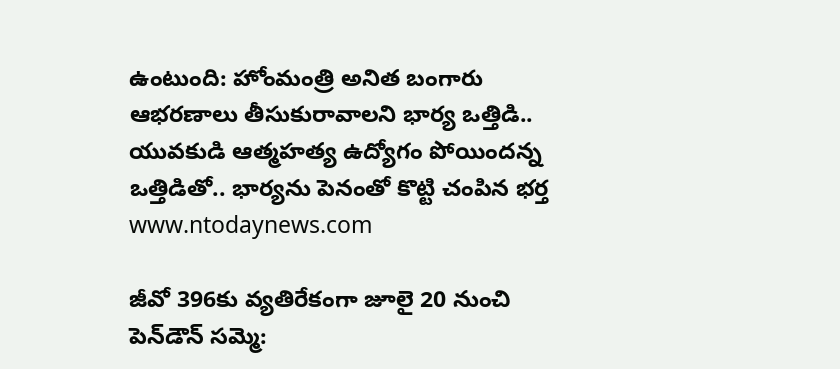ఉంటుంది: హోంమంత్రి అనిత బంగారు ఆభరణాలు తీసుకురావాలని భార్య ఒత్తిడి.. యువకుడి ఆత్మహత్య ఉద్యోగం పోయిందన్న ఒత్తిడితో.. భార్యను పెనంతో కొట్టి చంపిన భర్త
www.ntodaynews.com

జీవో 396కు వ్యతిరేకంగా జూలై 20 నుంచి పెన్‌డౌన్ సమ్మె: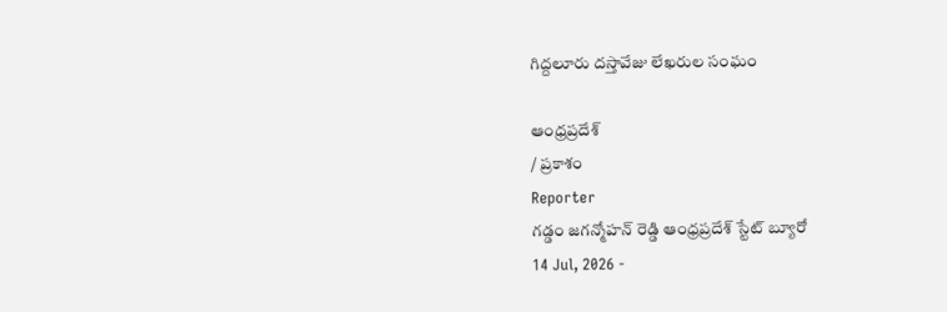గిద్దలూరు దస్తావేజు లేఖరుల సంఘం

ఆంధ్రప్రదేశ్
/ ప్రకాశం
Reporter
గడ్డం జగన్మోహన్ రెడ్డి ఆంధ్రప్రదేశ్ స్టేట్ బ్యూరో
14 Jul, 2026 -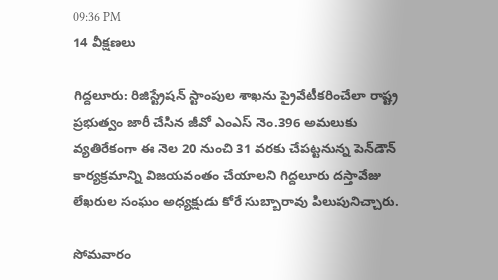09:36 PM
14 వీక్షణలు

గిద్దలూరు: రిజిస్ట్రేషన్ స్టాంపుల శాఖను ప్రైవేటీకరించేలా రాష్ట్ర ప్రభుత్వం జారీ చేసిన జీవో ఎంఎస్ నెం.396 అమలుకు వ్యతిరేకంగా ఈ నెల 20 నుంచి 31 వరకు చేపట్టనున్న పెన్‌డౌన్ కార్యక్రమాన్ని విజయవంతం చేయాలని గిద్దలూరు దస్తావేజు లేఖరుల సంఘం అధ్యక్షుడు కోరే సుబ్బారావు పిలుపునిచ్చారు.

సోమవారం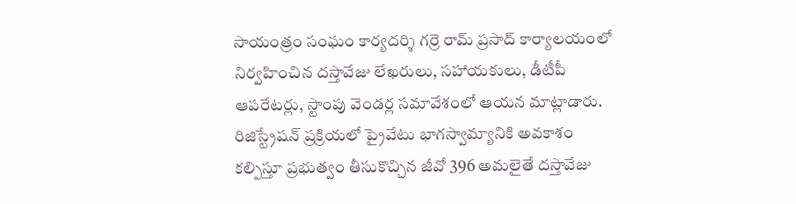సాయంత్రం సంఘం కార్యదర్శి గర్రె రామ్ ప్రసాద్ కార్యాలయంలో నిర్వహించిన దస్తావేజు లేఖరులు, సహాయకులు, డీటీపీ ఆపరేటర్లు, స్టాంపు వెండర్ల సమావేశంలో ఆయన మాట్లాడారు. రిజిస్ట్రేషన్ ప్రక్రియలో ప్రైవేటు భాగస్వామ్యానికి అవకాశం కల్పిస్తూ ప్రభుత్వం తీసుకొచ్చిన జీవో 396 అమలైతే దస్తావేజు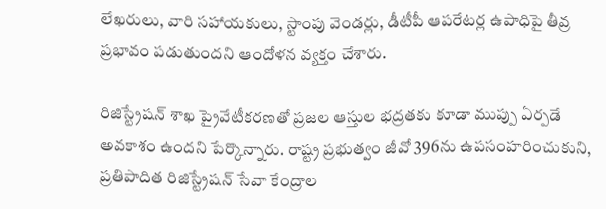లేఖరులు, వారి సహాయకులు, స్టాంపు వెండర్లు, డీటీపీ ఆపరేటర్ల ఉపాధిపై తీవ్ర ప్రభావం పడుతుందని ఆందోళన వ్యక్తం చేశారు.

రిజిస్ట్రేషన్ శాఖ ప్రైవేటీకరణతో ప్రజల ఆస్తుల భద్రతకు కూడా ముప్పు ఏర్పడే అవకాశం ఉందని పేర్కొన్నారు. రాష్ట్ర ప్రభుత్వం జీవో 396ను ఉపసంహరించుకుని, ప్రతిపాదిత రిజిస్ట్రేషన్ సేవా కేంద్రాల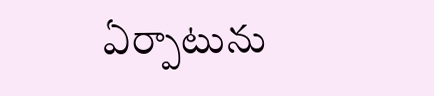ఏర్పాటును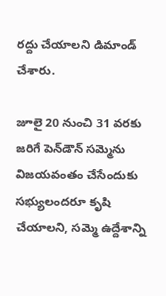రద్దు చేయాలని డిమాండ్ చేశారు.

జూలై 20 నుంచి 31 వరకు జరిగే పెన్‌డౌన్ సమ్మెను విజయవంతం చేసేందుకు సభ్యులందరూ కృషి చేయాలని, సమ్మె ఉద్దేశాన్ని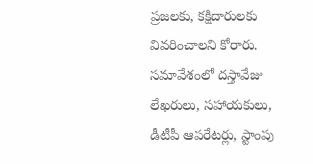ప్రజలకు, కక్షిదారులకు వివరించాలని కోరారు. సమావేశంలో దస్తావేజు లేఖరులు, సహాయకులు, డీటీపీ ఆపరేటర్లు, స్టాంపు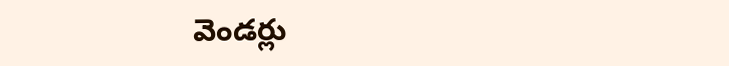వెండర్లు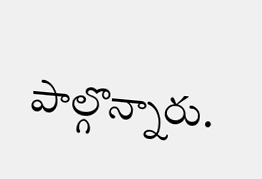పాల్గొన్నారు.